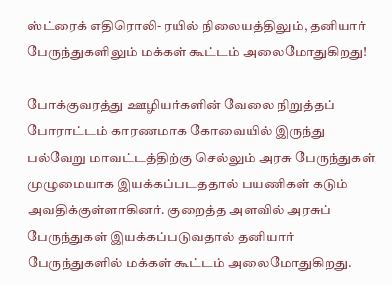ஸ்ட்ரைக் எதிரொலி- ரயில் நிலையத்திலும், தனியார் பேருந்துகளிலும் மக்கள் கூட்டம் அலைமோதுகிறது!

போக்குவரத்து ஊழியர்களின் வேலை நிறுத்தப் போராட்டம் காரணமாக கோவையில் இருந்து பல்வேறு மாவட்டத்திற்கு செல்லும் அரசு பேருந்துகள் முழுமையாக இயக்கப்படததால் பயணிகள் கடும் அவதிக்குள்ளாகினர். குறைத்த அளவில் அரசுப் பேருந்துகள் இயக்கப்படுவதால் தனியார் பேருந்துகளில் மக்கள் கூட்டம் அலைமோதுகிறது.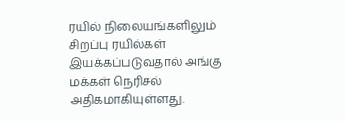ரயில் நிலையங்களிலும் சிறப்பு ரயில்கள் இயக்கப்படுவதால் அங்கு மக்கள் நெரிசல் அதிகமாகியுள்ளது.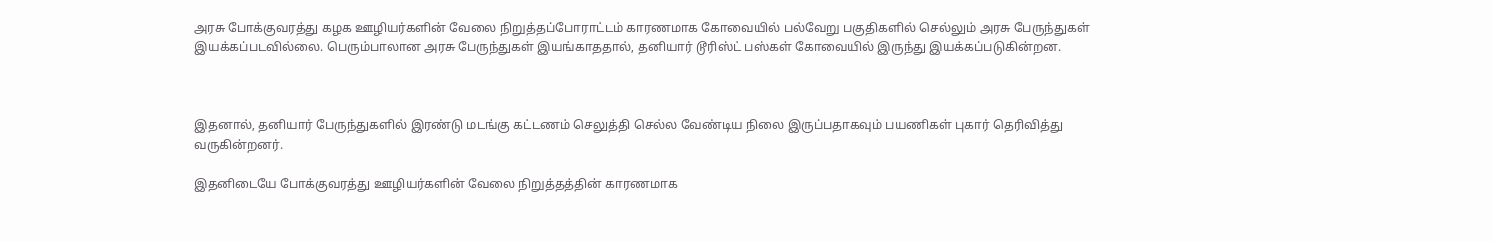அரசு போக்குவரத்து கழக ஊழியர்களின் வேலை நிறுத்தப்போராட்டம் காரணமாக கோவையில் பல்வேறு பகுதிகளில் செல்லும் அரசு பேருந்துகள் இயக்கப்படவில்லை. பெரும்பாலான அரசு பேருந்துகள் இயங்காததால், தனியார் டூரிஸ்ட் பஸ்கள் கோவையில் இருந்து இயக்கப்படுகின்றன.



இதனால், தனியார் பேருந்துகளில் இரண்டு மடங்கு கட்டணம் செலுத்தி செல்ல வேண்டிய நிலை இருப்பதாகவும் பயணிகள் புகார் தெரிவித்து வருகின்றனர்.

இதனிடையே போக்குவரத்து ஊழியர்களின் வேலை நிறுத்தத்தின் காரணமாக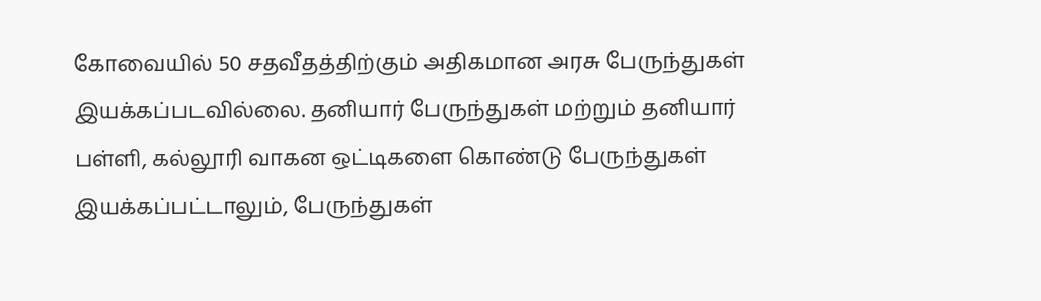கோவையில் 50 சதவீதத்திற்கும் அதிகமான அரசு பேருந்துகள் இயக்கப்படவில்லை. தனியார் பேருந்துகள் மற்றும் தனியார் பள்ளி, கல்லூரி வாகன ஒட்டிகளை கொண்டு பேருந்துகள் இயக்கப்பட்டாலும், பேருந்துகள்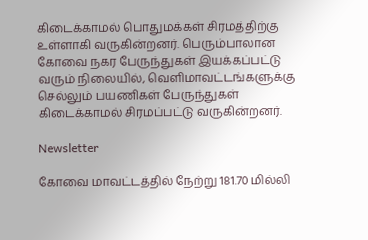கிடைக்காமல் பொதுமக்கள் சிரமத்திற்கு உள்ளாகி வருகின்றனர். பெரும்பாலான கோவை நகர பேருந்துகள் இயக்கப்பட்டு வரும் நிலையில், வெளிமாவட்டங்களுக்கு செல்லும் பயணிகள் பேருந்துகள் கிடைக்காமல் சிரமப்பட்டு வருகின்றனர்.

Newsletter

கோவை மாவட்டத்தில் நேற்று 181.70 மில்லி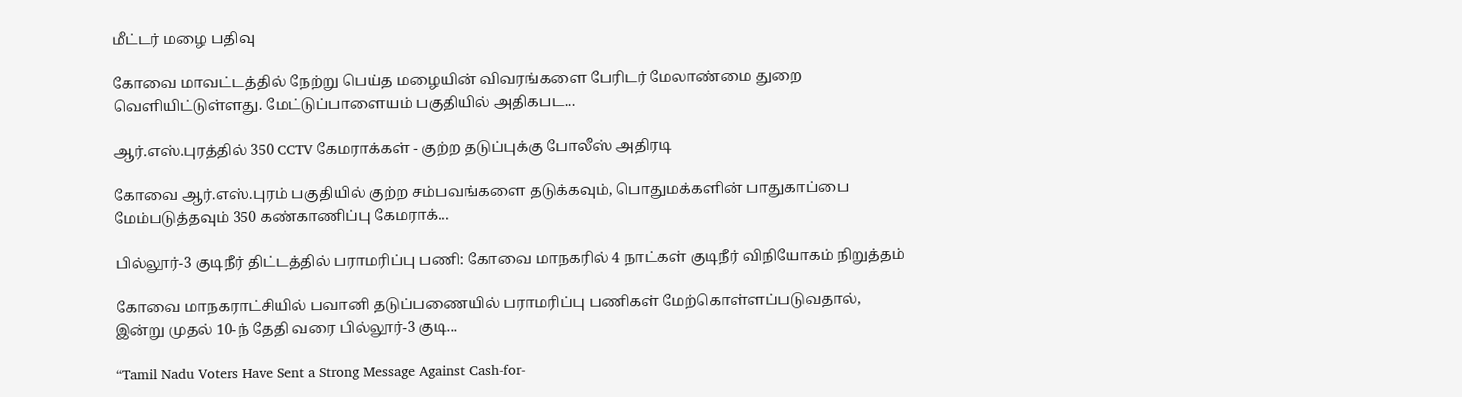மீட்டர் மழை பதிவு

கோவை மாவட்டத்தில் நேற்று பெய்த மழையின் விவரங்களை பேரிடர் மேலாண்மை துறை வெளியிட்டுள்ளது. மேட்டுப்பாளையம் பகுதியில் அதிகபட...

ஆர்.எஸ்.புரத்தில் 350 CCTV கேமராக்கள் - குற்ற தடுப்புக்கு போலீஸ் அதிரடி

கோவை ஆர்.எஸ்.புரம் பகுதியில் குற்ற சம்பவங்களை தடுக்கவும், பொதுமக்களின் பாதுகாப்பை மேம்படுத்தவும் 350 கண்காணிப்பு கேமராக்...

பில்லூர்-3 குடிநீர் திட்டத்தில் பராமரிப்பு பணி: கோவை மாநகரில் 4 நாட்கள் குடிநீர் விநியோகம் நிறுத்தம்

கோவை மாநகராட்சியில் பவானி தடுப்பணையில் பராமரிப்பு பணிகள் மேற்கொள்ளப்படுவதால், இன்று முதல் 10-ந் தேதி வரை பில்லூர்-3 குடி...

“Tamil Nadu Voters Have Sent a Strong Message Against Cash-for-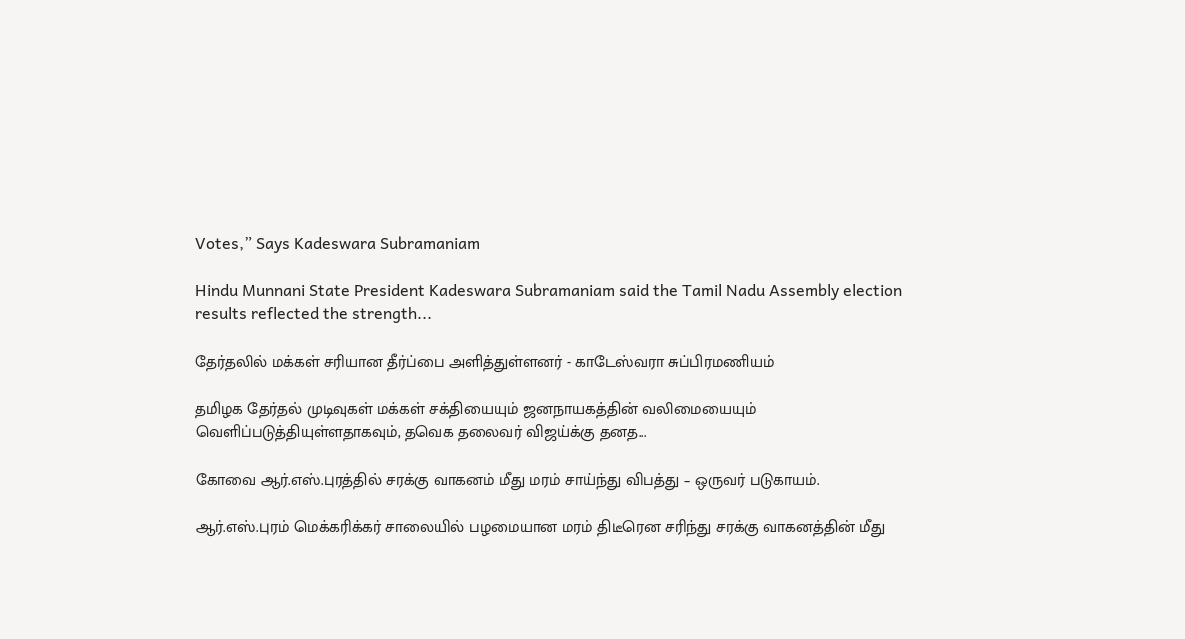Votes,” Says Kadeswara Subramaniam

Hindu Munnani State President Kadeswara Subramaniam said the Tamil Nadu Assembly election results reflected the strength...

தேர்தலில் மக்கள் சரியான தீர்ப்பை அளித்துள்ளனர் - காடேஸ்வரா சுப்பிரமணியம்

தமிழக தேர்தல் முடிவுகள் மக்கள் சக்தியையும் ஜனநாயகத்தின் வலிமையையும் வெளிப்படுத்தியுள்ளதாகவும், தவெக தலைவர் விஜய்க்கு தனத...

கோவை ஆர்.எஸ்.புரத்தில் சரக்கு வாகனம் மீது மரம் சாய்ந்து விபத்து – ஒருவர் படுகாயம்.

ஆர்.எஸ்.புரம் மெக்கரிக்கர் சாலையில் பழமையான மரம் திடீரென சரிந்து சரக்கு வாகனத்தின் மீது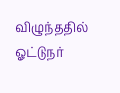விழுந்ததில் ஓட்டுநர்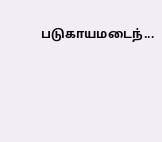படுகாயமடைந்...